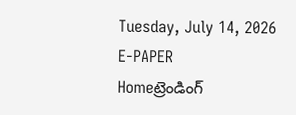Tuesday, July 14, 2026
E-PAPER
Homeట్రెండింగ్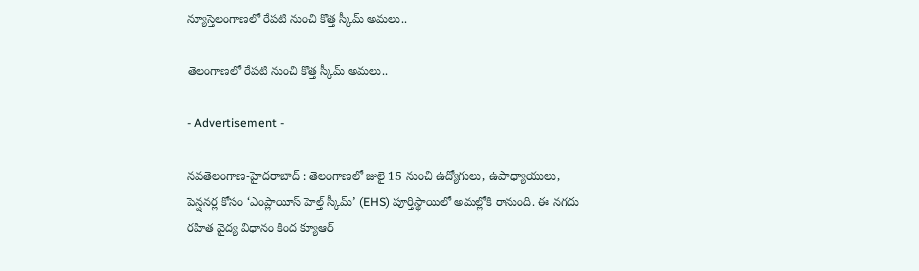న్యూస్తెలంగాణలో రేపటి నుంచి కొత్త స్కీమ్ అమలు..

తెలంగాణలో రేపటి నుంచి కొత్త స్కీమ్ అమలు..

- Advertisement -

నవతెలంగాణ-హైదరాబాద్ : తెలంగాణలో జులై 15 నుంచి ఉద్యోగులు, ఉపాధ్యాయులు, పెన్షనర్ల కోసం ‘ఎంప్లాయీస్ హెల్త్ స్కీమ్’ (EHS) పూర్తిస్థాయిలో అమల్లోకి రానుంది. ఈ నగదు రహిత వైద్య విధానం కింద క్యూఆర్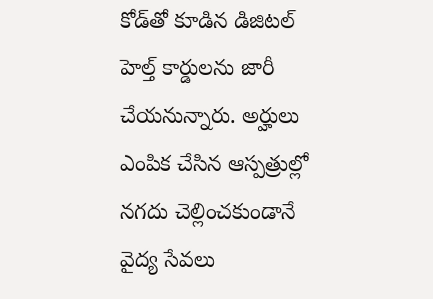కోడ్‌తో కూడిన డిజిటల్ హెల్త్ కార్డులను జారీ చేయనున్నారు. అర్హులు ఎంపిక చేసిన ఆస్పత్రుల్లో నగదు చెల్లించకుండానే వైద్య సేవలు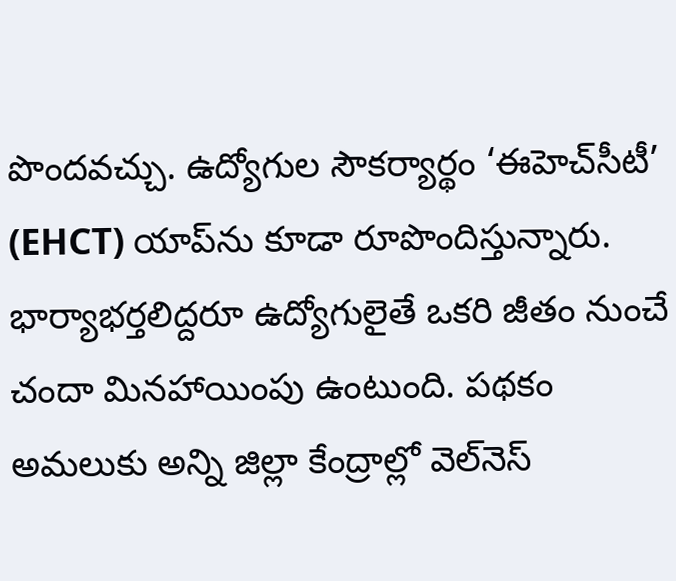పొందవచ్చు. ఉద్యోగుల సౌకర్యార్థం ‘ఈహెచ్‌సీటీ’ (EHCT) యాప్‌ను కూడా రూపొందిస్తున్నారు. భార్యాభర్తలిద్దరూ ఉద్యోగులైతే ఒకరి జీతం నుంచే చందా మినహాయింపు ఉంటుంది. పథకం అమలుకు అన్ని జిల్లా కేంద్రాల్లో వెల్‌నెస్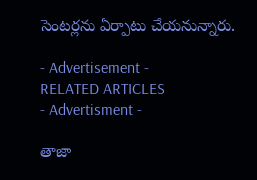సెంటర్లను ఏర్పాటు చేయనున్నారు.

- Advertisement -
RELATED ARTICLES
- Advertisment -

తాజా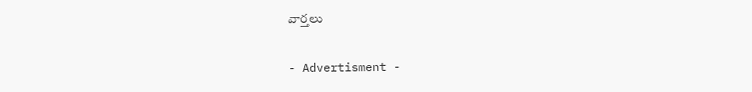వార్తలు

- Advertisment -